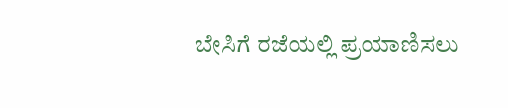ಬೇಸಿಗೆ ರಜೆಯಲ್ಲಿ ಪ್ರಯಾಣಿಸಲು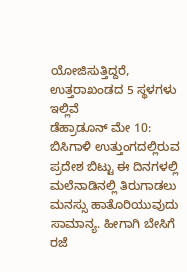ಯೋಜಿಸುತ್ತಿದ್ದರೆ, ಉತ್ತರಾಖಂಡದ 5 ಸ್ಥಳಗಳು ಇಲ್ಲಿವೆ
ಡೆಹ್ರಾಡೂನ್ ಮೇ 10: ಬಿಸಿಗಾಳಿ ಉತ್ತುಂಗದಲ್ಲಿರುವ ಪ್ರದೇಶ ಬಿಟ್ಟು ಈ ದಿನಗಳಲ್ಲಿ ಮಲೆನಾಡಿನಲ್ಲಿ ತಿರುಗಾಡಲು ಮನಸ್ಸು ಹಾತೊರಿಯುವುದು ಸಾಮಾನ್ಯ. ಹೀಗಾಗಿ ಬೇಸಿಗೆ ರಜೆ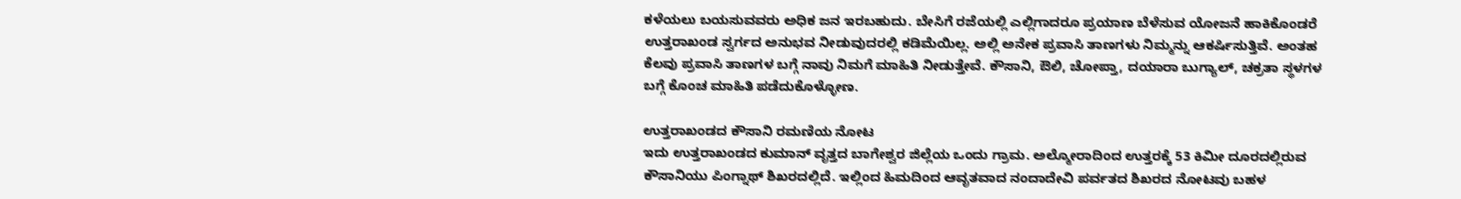ಕಳೆಯಲು ಬಯಸುವವರು ಅಧಿಕ ಜನ ಇರಬಹುದು. ಬೇಸಿಗೆ ರಜೆಯಲ್ಲಿ ಎಲ್ಲಿಗಾದರೂ ಪ್ರಯಾಣ ಬೆಳೆಸುವ ಯೋಜನೆ ಹಾಕಿಕೊಂಡರೆ ಉತ್ತರಾಖಂಡ ಸ್ವರ್ಗದ ಅನುಭವ ನೀಡುವುದರಲ್ಲಿ ಕಡಿಮೆಯಿಲ್ಲ. ಅಲ್ಲಿ ಅನೇಕ ಪ್ರವಾಸಿ ತಾಣಗಳು ನಿಮ್ಮನ್ನು ಆಕರ್ಷಿಸುತ್ತಿವೆ. ಅಂತಹ ಕೆಲವು ಪ್ರವಾಸಿ ತಾಣಗಳ ಬಗ್ಗೆ ನಾವು ನಿಮಗೆ ಮಾಹಿತಿ ನೀಡುತ್ತೇವೆ. ಕೌಸಾನಿ, ಔಲಿ, ಚೋಪ್ತಾ, ದಯಾರಾ ಬುಗ್ಯಾಲ್, ಚಕ್ರತಾ ಸ್ಥಳಗಳ ಬಗ್ಗೆ ಕೊಂಚ ಮಾಹಿತಿ ಪಡೆದುಕೊಳ್ಳೋಣ.

ಉತ್ತರಾಖಂಡದ ಕೌಸಾನಿ ರಮಣಿಯ ನೋಟ
ಇದು ಉತ್ತರಾಖಂಡದ ಕುಮಾನ್ ವೃತ್ತದ ಬಾಗೇಶ್ವರ ಜಿಲ್ಲೆಯ ಒಂದು ಗ್ರಾಮ. ಅಲ್ಮೋರಾದಿಂದ ಉತ್ತರಕ್ಕೆ 53 ಕಿಮೀ ದೂರದಲ್ಲಿರುವ ಕೌಸಾನಿಯು ಪಿಂಗ್ನಾಥ್ ಶಿಖರದಲ್ಲಿದೆ. ಇಲ್ಲಿಂದ ಹಿಮದಿಂದ ಆವೃತವಾದ ನಂದಾದೇವಿ ಪರ್ವತದ ಶಿಖರದ ನೋಟವು ಬಹಳ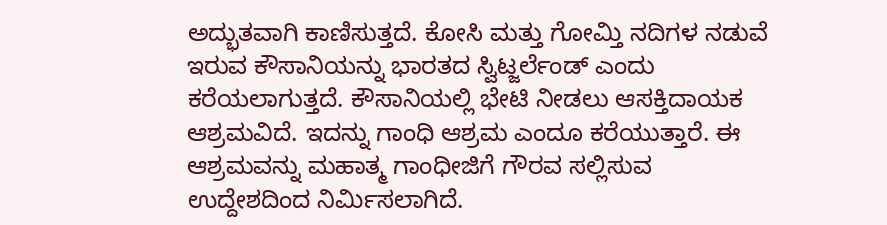ಅದ್ಭುತವಾಗಿ ಕಾಣಿಸುತ್ತದೆ. ಕೋಸಿ ಮತ್ತು ಗೋಮ್ತಿ ನದಿಗಳ ನಡುವೆ ಇರುವ ಕೌಸಾನಿಯನ್ನು ಭಾರತದ ಸ್ವಿಟ್ಜರ್ಲೆಂಡ್ ಎಂದು ಕರೆಯಲಾಗುತ್ತದೆ. ಕೌಸಾನಿಯಲ್ಲಿ ಭೇಟಿ ನೀಡಲು ಆಸಕ್ತಿದಾಯಕ ಆಶ್ರಮವಿದೆ. ಇದನ್ನು ಗಾಂಧಿ ಆಶ್ರಮ ಎಂದೂ ಕರೆಯುತ್ತಾರೆ. ಈ ಆಶ್ರಮವನ್ನು ಮಹಾತ್ಮ ಗಾಂಧೀಜಿಗೆ ಗೌರವ ಸಲ್ಲಿಸುವ ಉದ್ದೇಶದಿಂದ ನಿರ್ಮಿಸಲಾಗಿದೆ.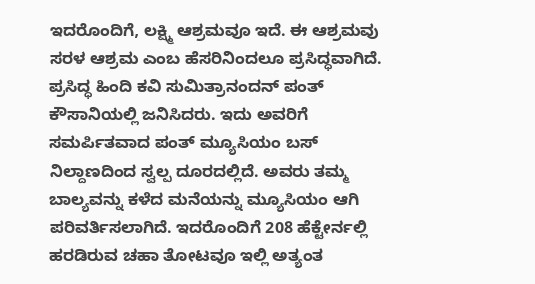ಇದರೊಂದಿಗೆ, ಲಕ್ಷ್ಮಿ ಆಶ್ರಮವೂ ಇದೆ. ಈ ಆಶ್ರಮವು ಸರಳ ಆಶ್ರಮ ಎಂಬ ಹೆಸರಿನಿಂದಲೂ ಪ್ರಸಿದ್ಧವಾಗಿದೆ. ಪ್ರಸಿದ್ಧ ಹಿಂದಿ ಕವಿ ಸುಮಿತ್ರಾನಂದನ್ ಪಂತ್ ಕೌಸಾನಿಯಲ್ಲಿ ಜನಿಸಿದರು. ಇದು ಅವರಿಗೆ ಸಮರ್ಪಿತವಾದ ಪಂತ್ ಮ್ಯೂಸಿಯಂ ಬಸ್ ನಿಲ್ದಾಣದಿಂದ ಸ್ವಲ್ಪ ದೂರದಲ್ಲಿದೆ. ಅವರು ತಮ್ಮ ಬಾಲ್ಯವನ್ನು ಕಳೆದ ಮನೆಯನ್ನು ಮ್ಯೂಸಿಯಂ ಆಗಿ ಪರಿವರ್ತಿಸಲಾಗಿದೆ. ಇದರೊಂದಿಗೆ 208 ಹೆಕ್ಟೇರ್ನಲ್ಲಿ ಹರಡಿರುವ ಚಹಾ ತೋಟವೂ ಇಲ್ಲಿ ಅತ್ಯಂತ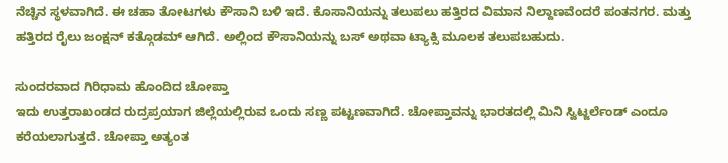ನೆಚ್ಚಿನ ಸ್ಥಳವಾಗಿದೆ. ಈ ಚಹಾ ತೋಟಗಳು ಕೌಸಾನಿ ಬಳಿ ಇದೆ. ಕೊಸಾನಿಯನ್ನು ತಲುಪಲು ಹತ್ತಿರದ ವಿಮಾನ ನಿಲ್ದಾಣವೆಂದರೆ ಪಂತನಗರ. ಮತ್ತು ಹತ್ತಿರದ ರೈಲು ಜಂಕ್ಷನ್ ಕತ್ಗೊಡಮ್ ಆಗಿದೆ. ಅಲ್ಲಿಂದ ಕೌಸಾನಿಯನ್ನು ಬಸ್ ಅಥವಾ ಟ್ಯಾಕ್ಸಿ ಮೂಲಕ ತಲುಪಬಹುದು.

ಸುಂದರವಾದ ಗಿರಿಧಾಮ ಹೊಂದಿದ ಚೋಪ್ತಾ
ಇದು ಉತ್ತರಾಖಂಡದ ರುದ್ರಪ್ರಯಾಗ ಜಿಲ್ಲೆಯಲ್ಲಿರುವ ಒಂದು ಸಣ್ಣ ಪಟ್ಟಣವಾಗಿದೆ. ಚೋಪ್ತಾವನ್ನು ಭಾರತದಲ್ಲಿ ಮಿನಿ ಸ್ವಿಟ್ಜರ್ಲೆಂಡ್ ಎಂದೂ ಕರೆಯಲಾಗುತ್ತದೆ. ಚೋಪ್ತಾ ಅತ್ಯಂತ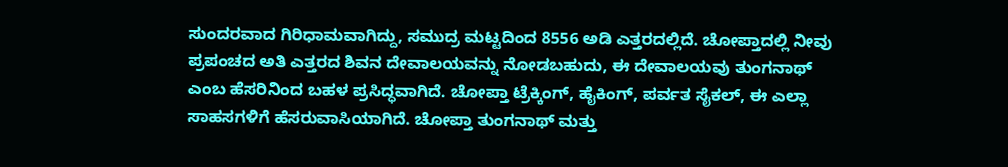ಸುಂದರವಾದ ಗಿರಿಧಾಮವಾಗಿದ್ದು, ಸಮುದ್ರ ಮಟ್ಟದಿಂದ 8556 ಅಡಿ ಎತ್ತರದಲ್ಲಿದೆ. ಚೋಪ್ತಾದಲ್ಲಿ ನೀವು ಪ್ರಪಂಚದ ಅತಿ ಎತ್ತರದ ಶಿವನ ದೇವಾಲಯವನ್ನು ನೋಡಬಹುದು, ಈ ದೇವಾಲಯವು ತುಂಗನಾಥ್ ಎಂಬ ಹೆಸರಿನಿಂದ ಬಹಳ ಪ್ರಸಿದ್ಧವಾಗಿದೆ. ಚೋಪ್ತಾ ಟ್ರೆಕ್ಕಿಂಗ್, ಹೈಕಿಂಗ್, ಪರ್ವತ ಸೈಕಲ್, ಈ ಎಲ್ಲಾ ಸಾಹಸಗಳಿಗೆ ಹೆಸರುವಾಸಿಯಾಗಿದೆ. ಚೋಪ್ತಾ ತುಂಗನಾಥ್ ಮತ್ತು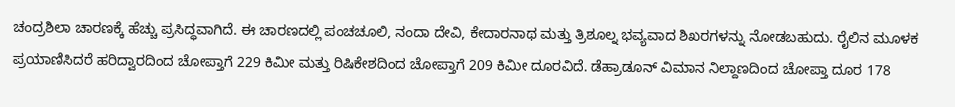ಚಂದ್ರಶಿಲಾ ಚಾರಣಕ್ಕೆ ಹೆಚ್ಚು ಪ್ರಸಿದ್ಧವಾಗಿದೆ. ಈ ಚಾರಣದಲ್ಲಿ ಪಂಚಚೂಲಿ, ನಂದಾ ದೇವಿ, ಕೇದಾರನಾಥ ಮತ್ತು ತ್ರಿಶೂಲ್ನ ಭವ್ಯವಾದ ಶಿಖರಗಳನ್ನು ನೋಡಬಹುದು. ರೈಲಿನ ಮೂಳಕ ಪ್ರಯಾಣಿಸಿದರೆ ಹರಿದ್ವಾರದಿಂದ ಚೋಪ್ತಾಗೆ 229 ಕಿಮೀ ಮತ್ತು ರಿಷಿಕೇಶದಿಂದ ಚೋಪ್ತಾಗೆ 209 ಕಿಮೀ ದೂರವಿದೆ. ಡೆಹ್ರಾಡೂನ್ ವಿಮಾನ ನಿಲ್ದಾಣದಿಂದ ಚೋಪ್ತಾ ದೂರ 178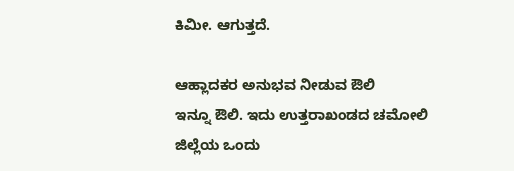ಕಿಮೀ. ಆಗುತ್ತದೆ.

ಆಹ್ಲಾದಕರ ಅನುಭವ ನೀಡುವ ಔಲಿ
ಇನ್ನೂ ಔಲಿ. ಇದು ಉತ್ತರಾಖಂಡದ ಚಮೋಲಿ ಜಿಲ್ಲೆಯ ಒಂದು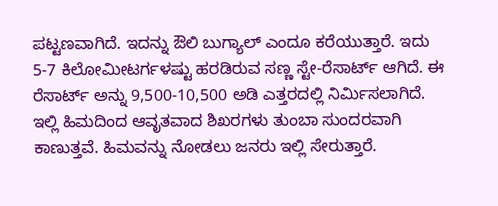ಪಟ್ಟಣವಾಗಿದೆ. ಇದನ್ನು ಔಲಿ ಬುಗ್ಯಾಲ್ ಎಂದೂ ಕರೆಯುತ್ತಾರೆ. ಇದು 5-7 ಕಿಲೋಮೀಟರ್ಗಳಷ್ಟು ಹರಡಿರುವ ಸಣ್ಣ ಸ್ಟೇ-ರೆಸಾರ್ಟ್ ಆಗಿದೆ. ಈ ರೆಸಾರ್ಟ್ ಅನ್ನು 9,500-10,500 ಅಡಿ ಎತ್ತರದಲ್ಲಿ ನಿರ್ಮಿಸಲಾಗಿದೆ. ಇಲ್ಲಿ ಹಿಮದಿಂದ ಆವೃತವಾದ ಶಿಖರಗಳು ತುಂಬಾ ಸುಂದರವಾಗಿ ಕಾಣುತ್ತವೆ. ಹಿಮವನ್ನು ನೋಡಲು ಜನರು ಇಲ್ಲಿ ಸೇರುತ್ತಾರೆ.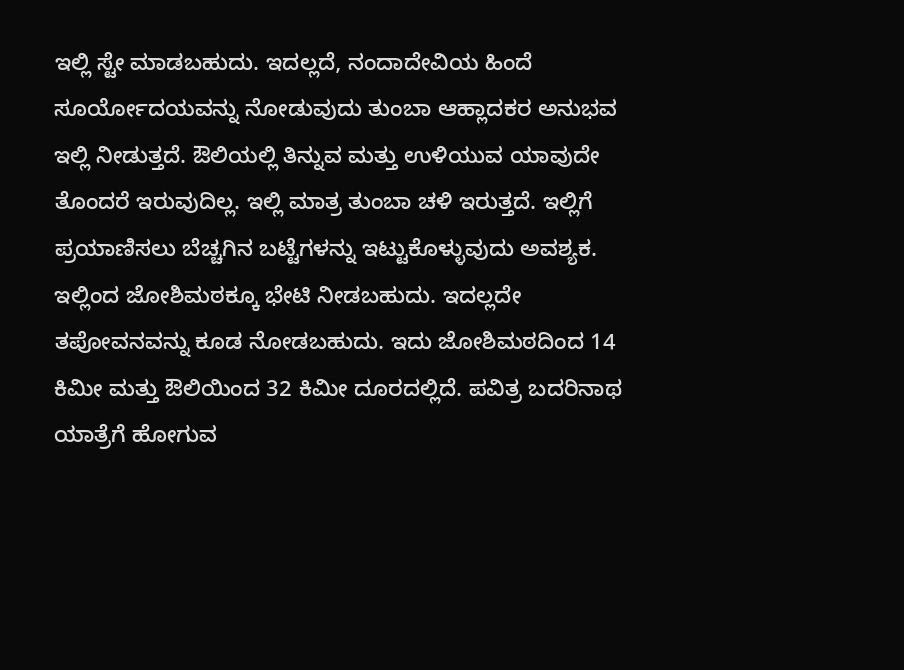ಇಲ್ಲಿ ಸ್ಟೇ ಮಾಡಬಹುದು. ಇದಲ್ಲದೆ, ನಂದಾದೇವಿಯ ಹಿಂದೆ ಸೂರ್ಯೋದಯವನ್ನು ನೋಡುವುದು ತುಂಬಾ ಆಹ್ಲಾದಕರ ಅನುಭವ ಇಲ್ಲಿ ನೀಡುತ್ತದೆ. ಔಲಿಯಲ್ಲಿ ತಿನ್ನುವ ಮತ್ತು ಉಳಿಯುವ ಯಾವುದೇ ತೊಂದರೆ ಇರುವುದಿಲ್ಲ. ಇಲ್ಲಿ ಮಾತ್ರ ತುಂಬಾ ಚಳಿ ಇರುತ್ತದೆ. ಇಲ್ಲಿಗೆ ಪ್ರಯಾಣಿಸಲು ಬೆಚ್ಚಗಿನ ಬಟ್ಟೆಗಳನ್ನು ಇಟ್ಟುಕೊಳ್ಳುವುದು ಅವಶ್ಯಕ. ಇಲ್ಲಿಂದ ಜೋಶಿಮಠಕ್ಕೂ ಭೇಟಿ ನೀಡಬಹುದು. ಇದಲ್ಲದೇ ತಪೋವನವನ್ನು ಕೂಡ ನೋಡಬಹುದು. ಇದು ಜೋಶಿಮಠದಿಂದ 14 ಕಿಮೀ ಮತ್ತು ಔಲಿಯಿಂದ 32 ಕಿಮೀ ದೂರದಲ್ಲಿದೆ. ಪವಿತ್ರ ಬದರಿನಾಥ ಯಾತ್ರೆಗೆ ಹೋಗುವ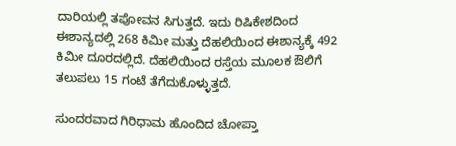ದಾರಿಯಲ್ಲಿ ತಪೋವನ ಸಿಗುತ್ತದೆ. ಇದು ರಿಷಿಕೇಶದಿಂದ ಈಶಾನ್ಯದಲ್ಲಿ 268 ಕಿಮೀ ಮತ್ತು ದೆಹಲಿಯಿಂದ ಈಶಾನ್ಯಕ್ಕೆ 492 ಕಿಮೀ ದೂರದಲ್ಲಿದೆ. ದೆಹಲಿಯಿಂದ ರಸ್ತೆಯ ಮೂಲಕ ಔಲಿಗೆ ತಲುಪಲು 15 ಗಂಟೆ ತೆಗೆದುಕೊಳ್ಳುತ್ತದೆ.

ಸುಂದರವಾದ ಗಿರಿಧಾಮ ಹೊಂದಿದ ಚೋಪ್ತಾ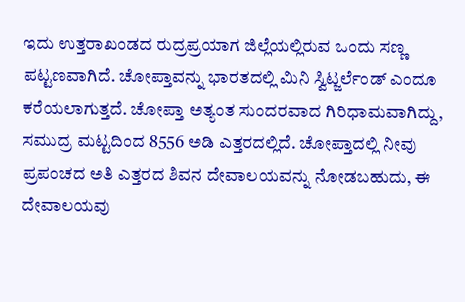ಇದು ಉತ್ತರಾಖಂಡದ ರುದ್ರಪ್ರಯಾಗ ಜಿಲ್ಲೆಯಲ್ಲಿರುವ ಒಂದು ಸಣ್ಣ ಪಟ್ಟಣವಾಗಿದೆ. ಚೋಪ್ತಾವನ್ನು ಭಾರತದಲ್ಲಿ ಮಿನಿ ಸ್ವಿಟ್ಜರ್ಲೆಂಡ್ ಎಂದೂ ಕರೆಯಲಾಗುತ್ತದೆ. ಚೋಪ್ತಾ ಅತ್ಯಂತ ಸುಂದರವಾದ ಗಿರಿಧಾಮವಾಗಿದ್ದು, ಸಮುದ್ರ ಮಟ್ಟದಿಂದ 8556 ಅಡಿ ಎತ್ತರದಲ್ಲಿದೆ. ಚೋಪ್ತಾದಲ್ಲಿ ನೀವು ಪ್ರಪಂಚದ ಅತಿ ಎತ್ತರದ ಶಿವನ ದೇವಾಲಯವನ್ನು ನೋಡಬಹುದು, ಈ ದೇವಾಲಯವು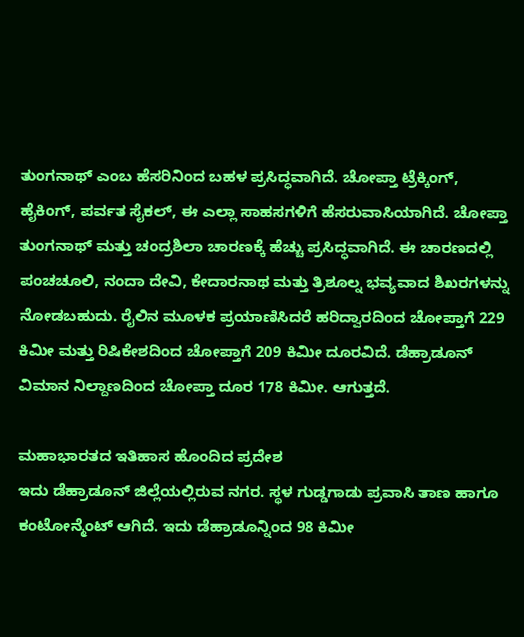ತುಂಗನಾಥ್ ಎಂಬ ಹೆಸರಿನಿಂದ ಬಹಳ ಪ್ರಸಿದ್ಧವಾಗಿದೆ. ಚೋಪ್ತಾ ಟ್ರೆಕ್ಕಿಂಗ್, ಹೈಕಿಂಗ್, ಪರ್ವತ ಸೈಕಲ್, ಈ ಎಲ್ಲಾ ಸಾಹಸಗಳಿಗೆ ಹೆಸರುವಾಸಿಯಾಗಿದೆ. ಚೋಪ್ತಾ ತುಂಗನಾಥ್ ಮತ್ತು ಚಂದ್ರಶಿಲಾ ಚಾರಣಕ್ಕೆ ಹೆಚ್ಚು ಪ್ರಸಿದ್ಧವಾಗಿದೆ. ಈ ಚಾರಣದಲ್ಲಿ ಪಂಚಚೂಲಿ, ನಂದಾ ದೇವಿ, ಕೇದಾರನಾಥ ಮತ್ತು ತ್ರಿಶೂಲ್ನ ಭವ್ಯವಾದ ಶಿಖರಗಳನ್ನು ನೋಡಬಹುದು. ರೈಲಿನ ಮೂಳಕ ಪ್ರಯಾಣಿಸಿದರೆ ಹರಿದ್ವಾರದಿಂದ ಚೋಪ್ತಾಗೆ 229 ಕಿಮೀ ಮತ್ತು ರಿಷಿಕೇಶದಿಂದ ಚೋಪ್ತಾಗೆ 209 ಕಿಮೀ ದೂರವಿದೆ. ಡೆಹ್ರಾಡೂನ್ ವಿಮಾನ ನಿಲ್ದಾಣದಿಂದ ಚೋಪ್ತಾ ದೂರ 178 ಕಿಮೀ. ಆಗುತ್ತದೆ.

ಮಹಾಭಾರತದ ಇತಿಹಾಸ ಹೊಂದಿದ ಪ್ರದೇಶ
ಇದು ಡೆಹ್ರಾಡೂನ್ ಜಿಲ್ಲೆಯಲ್ಲಿರುವ ನಗರ. ಸ್ಥಳ ಗುಡ್ಡಗಾಡು ಪ್ರವಾಸಿ ತಾಣ ಹಾಗೂ ಕಂಟೋನ್ಮೆಂಟ್ ಆಗಿದೆ. ಇದು ಡೆಹ್ರಾಡೂನ್ನಿಂದ 98 ಕಿಮೀ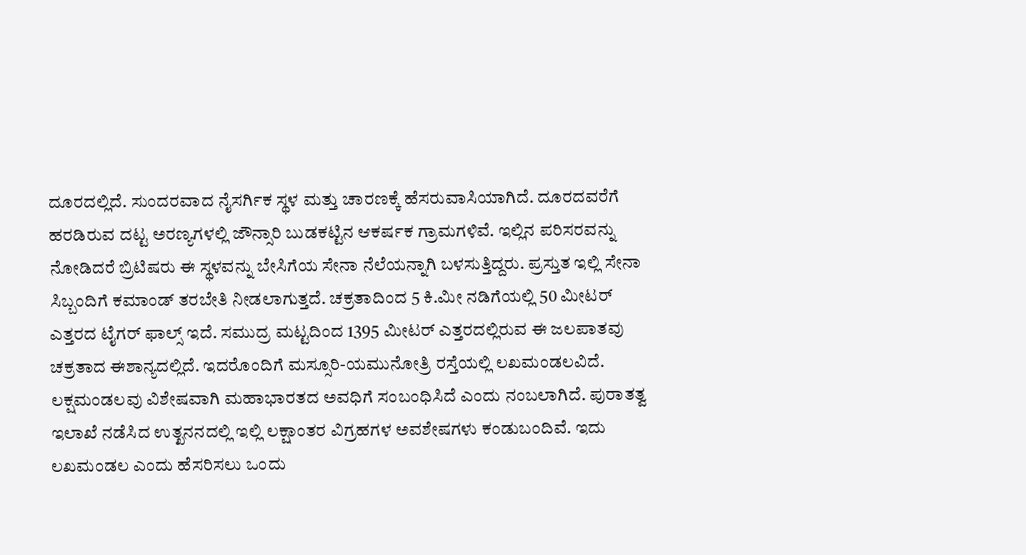ದೂರದಲ್ಲಿದೆ. ಸುಂದರವಾದ ನೈಸರ್ಗಿಕ ಸ್ಥಳ ಮತ್ತು ಚಾರಣಕ್ಕೆ ಹೆಸರುವಾಸಿಯಾಗಿದೆ. ದೂರದವರೆಗೆ ಹರಡಿರುವ ದಟ್ಟ ಅರಣ್ಯಗಳಲ್ಲಿ ಜೌನ್ಸಾರಿ ಬುಡಕಟ್ಟಿನ ಆಕರ್ಷಕ ಗ್ರಾಮಗಳಿವೆ. ಇಲ್ಲಿನ ಪರಿಸರವನ್ನು ನೋಡಿದರೆ ಬ್ರಿಟಿಷರು ಈ ಸ್ಥಳವನ್ನು ಬೇಸಿಗೆಯ ಸೇನಾ ನೆಲೆಯನ್ನಾಗಿ ಬಳಸುತ್ತಿದ್ದರು. ಪ್ರಸ್ತುತ ಇಲ್ಲಿ ಸೇನಾ ಸಿಬ್ಬಂದಿಗೆ ಕಮಾಂಡ್ ತರಬೇತಿ ನೀಡಲಾಗುತ್ತದೆ. ಚಕ್ರತಾದಿಂದ 5 ಕಿ.ಮೀ ನಡಿಗೆಯಲ್ಲಿ 50 ಮೀಟರ್ ಎತ್ತರದ ಟೈಗರ್ ಫಾಲ್ಸ್ ಇದೆ. ಸಮುದ್ರ ಮಟ್ಟದಿಂದ 1395 ಮೀಟರ್ ಎತ್ತರದಲ್ಲಿರುವ ಈ ಜಲಪಾತವು ಚಕ್ರತಾದ ಈಶಾನ್ಯದಲ್ಲಿದೆ. ಇದರೊಂದಿಗೆ ಮಸ್ಸೂರಿ-ಯಮುನೋತ್ರಿ ರಸ್ತೆಯಲ್ಲಿ ಲಖಮಂಡಲವಿದೆ. ಲಕ್ಷಮಂಡಲವು ವಿಶೇಷವಾಗಿ ಮಹಾಭಾರತದ ಅವಧಿಗೆ ಸಂಬಂಧಿಸಿದೆ ಎಂದು ನಂಬಲಾಗಿದೆ. ಪುರಾತತ್ವ ಇಲಾಖೆ ನಡೆಸಿದ ಉತ್ಖನನದಲ್ಲಿ ಇಲ್ಲಿ ಲಕ್ಷಾಂತರ ವಿಗ್ರಹಗಳ ಅವಶೇಷಗಳು ಕಂಡುಬಂದಿವೆ. ಇದು ಲಖಮಂಡಲ ಎಂದು ಹೆಸರಿಸಲು ಒಂದು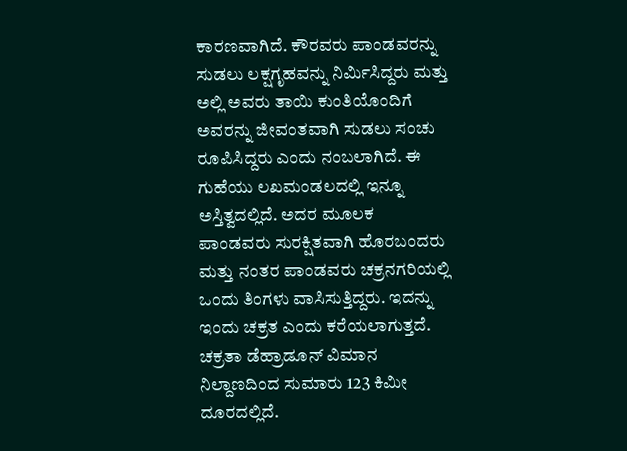ಕಾರಣವಾಗಿದೆ. ಕೌರವರು ಪಾಂಡವರನ್ನು ಸುಡಲು ಲಕ್ಷಗೃಹವನ್ನು ನಿರ್ಮಿಸಿದ್ದರು ಮತ್ತು ಅಲ್ಲಿ ಅವರು ತಾಯಿ ಕುಂತಿಯೊಂದಿಗೆ ಅವರನ್ನು ಜೀವಂತವಾಗಿ ಸುಡಲು ಸಂಚು ರೂಪಿಸಿದ್ದರು ಎಂದು ನಂಬಲಾಗಿದೆ. ಈ ಗುಹೆಯು ಲಖಮಂಡಲದಲ್ಲಿ ಇನ್ನೂ ಅಸ್ತಿತ್ವದಲ್ಲಿದೆ. ಅದರ ಮೂಲಕ ಪಾಂಡವರು ಸುರಕ್ಷಿತವಾಗಿ ಹೊರಬಂದರು ಮತ್ತು ನಂತರ ಪಾಂಡವರು ಚಕ್ರನಗರಿಯಲ್ಲಿ ಒಂದು ತಿಂಗಳು ವಾಸಿಸುತ್ತಿದ್ದರು. ಇದನ್ನು ಇಂದು ಚಕ್ರತ ಎಂದು ಕರೆಯಲಾಗುತ್ತದೆ. ಚಕ್ರತಾ ಡೆಹ್ರಾಡೂನ್ ವಿಮಾನ ನಿಲ್ದಾಣದಿಂದ ಸುಮಾರು 123 ಕಿಮೀ ದೂರದಲ್ಲಿದೆ.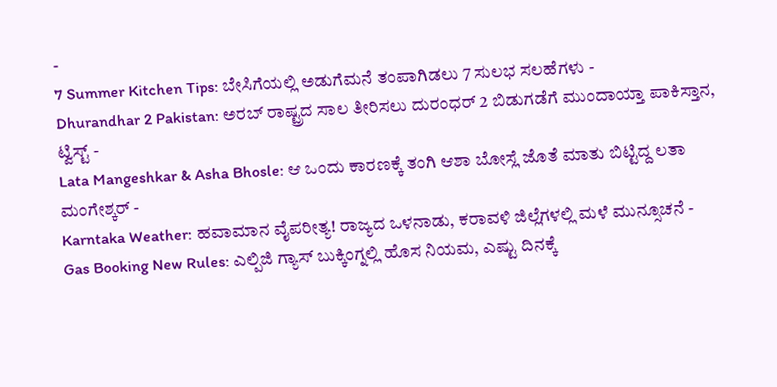-
7 Summer Kitchen Tips: ಬೇಸಿಗೆಯಲ್ಲಿ ಅಡುಗೆಮನೆ ತಂಪಾಗಿಡಲು 7 ಸುಲಭ ಸಲಹೆಗಳು -
Dhurandhar 2 Pakistan: ಅರಬ್ ರಾಷ್ಟ್ರದ ಸಾಲ ತೀರಿಸಲು ದುರಂಧರ್ 2 ಬಿಡುಗಡೆಗೆ ಮುಂದಾಯ್ತಾ ಪಾಕಿಸ್ತಾನ, ಟ್ವಿಸ್ಟ್ -
Lata Mangeshkar & Asha Bhosle: ಆ ಒಂದು ಕಾರಣಕ್ಕೆ ತಂಗಿ ಆಶಾ ಬೋಸ್ಲೆ ಜೊತೆ ಮಾತು ಬಿಟ್ಟಿದ್ದ ಲತಾ ಮಂಗೇಶ್ಕರ್ -
Karntaka Weather: ಹವಾಮಾನ ವೈಪರೀತ್ಯ! ರಾಜ್ಯದ ಒಳನಾಡು, ಕರಾವಳಿ ಜಿಲ್ಲೆಗಳಲ್ಲಿ ಮಳೆ ಮುನ್ಸೂಚನೆ -
Gas Booking New Rules: ಎಲ್ಪಿಜಿ ಗ್ಯಾಸ್ ಬುಕ್ಕಿಂಗ್ನಲ್ಲಿ ಹೊಸ ನಿಯಮ, ಎಷ್ಟು ದಿನಕ್ಕೆ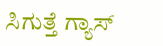ಸಿಗುತ್ತೆ ಗ್ಯಾಸ್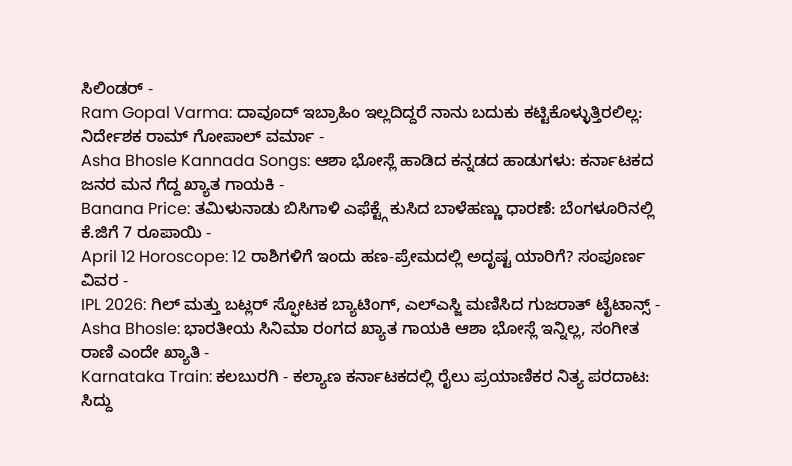ಸಿಲಿಂಡರ್ -
Ram Gopal Varma: ದಾವೂದ್ ಇಬ್ರಾಹಿಂ ಇಲ್ಲದಿದ್ದರೆ ನಾನು ಬದುಕು ಕಟ್ಟಿಕೊಳ್ಳುತ್ತಿರಲಿಲ್ಲ: ನಿರ್ದೇಶಕ ರಾಮ್ ಗೋಪಾಲ್ ವರ್ಮಾ -
Asha Bhosle Kannada Songs: ಆಶಾ ಭೋಸ್ಲೆ ಹಾಡಿದ ಕನ್ನಡದ ಹಾಡುಗಳು: ಕರ್ನಾಟಕದ ಜನರ ಮನ ಗೆದ್ದ ಖ್ಯಾತ ಗಾಯಕಿ -
Banana Price: ತಮಿಳುನಾಡು ಬಿಸಿಗಾಳಿ ಎಫೆಕ್ಟ್ಗೆ ಕುಸಿದ ಬಾಳೆಹಣ್ಣು ಧಾರಣೆ: ಬೆಂಗಳೂರಿನಲ್ಲಿ ಕೆ.ಜಿಗೆ 7 ರೂಪಾಯಿ -
April 12 Horoscope: 12 ರಾಶಿಗಳಿಗೆ ಇಂದು ಹಣ-ಪ್ರೇಮದಲ್ಲಿ ಅದೃಷ್ಟ ಯಾರಿಗೆ? ಸಂಪೂರ್ಣ ವಿವರ -
IPL 2026: ಗಿಲ್ ಮತ್ತು ಬಟ್ಲರ್ ಸ್ಫೋಟಕ ಬ್ಯಾಟಿಂಗ್, ಎಲ್ಎಸ್ಜಿ ಮಣಿಸಿದ ಗುಜರಾತ್ ಟೈಟಾನ್ಸ್ -
Asha Bhosle: ಭಾರತೀಯ ಸಿನಿಮಾ ರಂಗದ ಖ್ಯಾತ ಗಾಯಕಿ ಆಶಾ ಭೋಸ್ಲೆ ಇನ್ನಿಲ್ಲ, ಸಂಗೀತ ರಾಣಿ ಎಂದೇ ಖ್ಯಾತಿ -
Karnataka Train: ಕಲಬುರಗಿ - ಕಲ್ಯಾಣ ಕರ್ನಾಟಕದಲ್ಲಿ ರೈಲು ಪ್ರಯಾಣಿಕರ ನಿತ್ಯ ಪರದಾಟ: ಸಿದ್ದು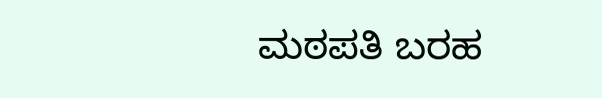ಮಠಪತಿ ಬರಹ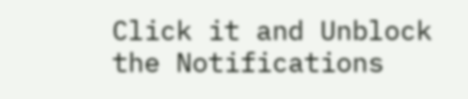Click it and Unblock the Notifications